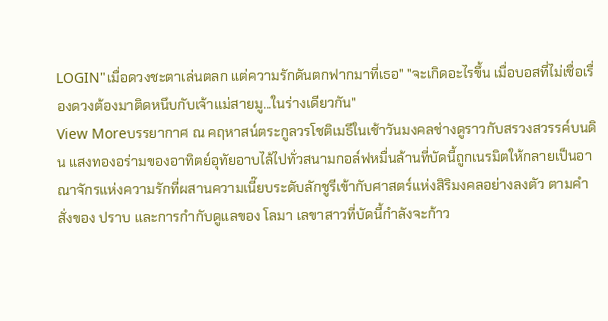LOGIN"เมื่อดวงชะตาเล่นตลก แต่ความรักดันตกฟากมาที่เธอ" "จะเกิดอะไรขึ้น เมื่อบอสที่ไม่เชื่อเรื่องดวงต้องมาติดหนึบกับเจ้าแม่สายมู...ในร่างเดียวกัน"
View Moreบรรยากาศ ณ คฤหาสน์ตระกูลวรโชติเมธีในเช้าวันมงคลช่างดูราวกับสรวงสวรรค์บนดิน แสงทองอร่ามของอาทิตย์อุทัยอาบไล้ไปทั่วสนามกอล์ฟหมื่นล้านที่บัดนี้ถูกเนรมิตให้กลายเป็นอาณาจักรแห่งความรักที่ผสานความเนี๊ยบระดับลักชูรีเข้ากับศาสตร์แห่งสิริมงคลอย่างลงตัว ตามคำสั่งของ ปราบ และการกำกับดูแลของ โลมา เลขาสาวที่บัดนี้กำลังจะก้าว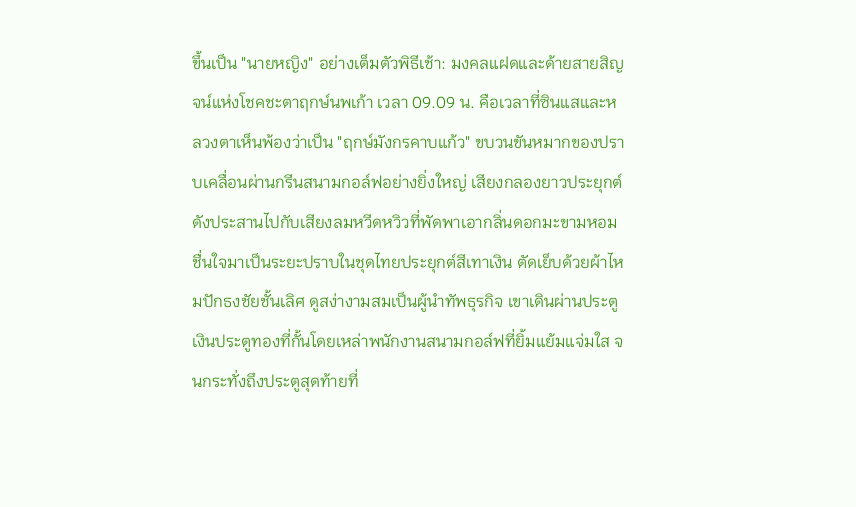ขึ้นเป็น "นายหญิง" อย่างเต็มตัวพิธีเช้า: มงคลแฝดและด้ายสายสิญจน์แห่งโชคชะตาฤกษ์นพเก้า เวลา 09.09 น. คือเวลาที่ซินแสและหลวงตาเห็นพ้องว่าเป็น "ฤกษ์มังกรคาบแก้ว" ขบวนขันหมากของปราบเคลื่อนผ่านกรีนสนามกอล์ฟอย่างยิ่งใหญ่ เสียงกลองยาวประยุกต์ดังประสานไปกับเสียงลมหวีดหวิวที่พัดพาเอากลิ่นดอกมะขามหอมชื่นใจมาเป็นระยะปราบในชุดไทยประยุกต์สีเทาเงิน ตัดเย็บด้วยผ้าไหมปักธงชัยชั้นเลิศ ดูสง่างามสมเป็นผู้นำทัพธุรกิจ เขาเดินผ่านประตูเงินประตูทองที่กั้นโดยเหล่าพนักงานสนามกอล์ฟที่ยิ้มแย้มแจ่มใส จนกระทั่งถึงประตูสุดท้ายที่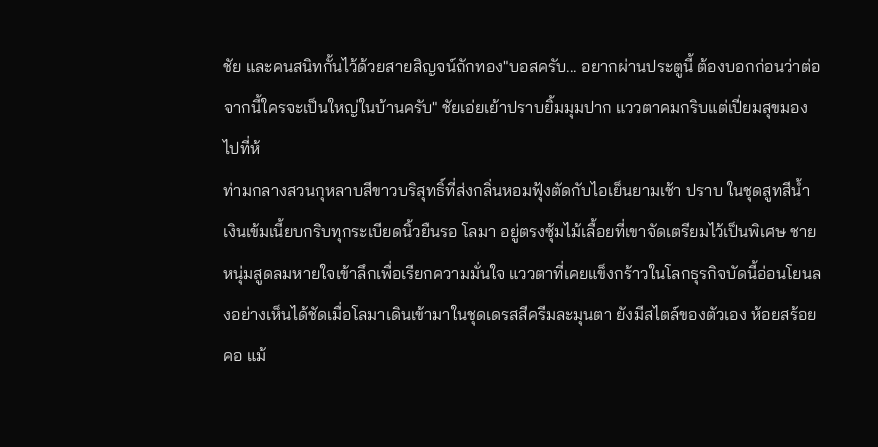ชัย และคนสนิทกั้นไว้ด้วยสายสิญจน์ถักทอง"บอสครับ... อยากผ่านประตูนี้ ต้องบอกก่อนว่าต่อจากนี้ใครจะเป็นใหญ่ในบ้านครับ" ชัยเอ่ยเย้าปราบยิ้มมุมปาก แววตาคมกริบแต่เปี่ยมสุขมองไปที่ห้
ท่ามกลางสวนกุหลาบสีขาวบริสุทธิ์ที่ส่งกลิ่นหอมฟุ้งตัดกับไอเย็นยามเช้า ปราบ ในชุดสูทสีน้ำเงินเข้มเนี้ยบกริบทุกระเบียดนิ้วยืนรอ โลมา อยู่ตรงซุ้มไม้เลื้อยที่เขาจัดเตรียมไว้เป็นพิเศษ ชายหนุ่มสูดลมหายใจเข้าลึกเพื่อเรียกความมั่นใจ แววตาที่เคยแข็งกร้าวในโลกธุรกิจบัดนี้อ่อนโยนลงอย่างเห็นได้ชัดเมื่อโลมาเดินเข้ามาในชุดเดรสสีครีมละมุนตา ยังมีสไตล์ของตัวเอง ห้อยสร้อยคอ แม้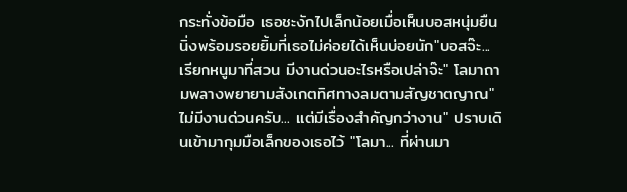กระทั่งข้อมือ เธอชะงักไปเล็กน้อยเมื่อเห็นบอสหนุ่มยืนนิ่งพร้อมรอยยิ้มที่เธอไม่ค่อยได้เห็นบ่อยนัก"บอสจ๊ะ... เรียกหนูมาที่สวน มีงานด่วนอะไรหรือเปล่าจ๊ะ" โลมาถามพลางพยายามสังเกตทิศทางลมตามสัญชาตญาณ"ไม่มีงานด่วนครับ... แต่มีเรื่องสำคัญกว่างาน" ปราบเดินเข้ามากุมมือเล็กของเธอไว้ "โลมา... ที่ผ่านมา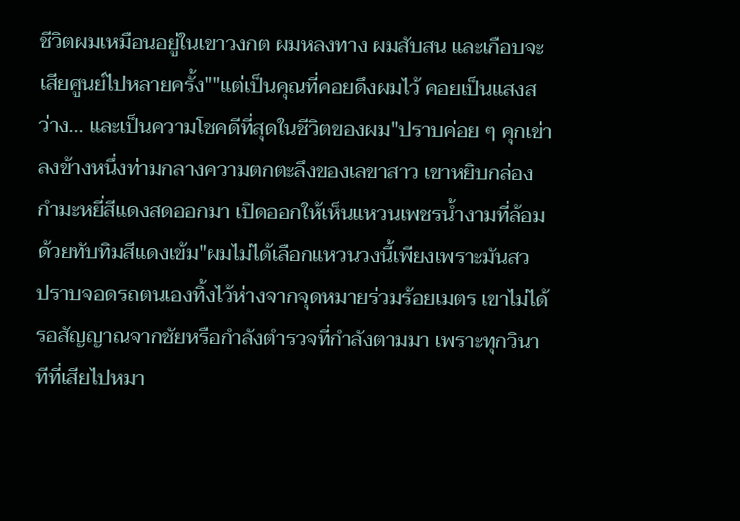ชีวิตผมเหมือนอยู่ในเขาวงกต ผมหลงทาง ผมสับสน และเกือบจะเสียศูนย์ไปหลายครั้ง""แต่เป็นคุณที่คอยดึงผมไว้ คอยเป็นแสงสว่าง... และเป็นความโชคดีที่สุดในชีวิตของผม"ปราบค่อย ๆ คุกเข่าลงข้างหนึ่งท่ามกลางความตกตะลึงของเลขาสาว เขาหยิบกล่องกำมะหยี่สีแดงสดออกมา เปิดออกให้เห็นแหวนเพชรน้ำงามที่ล้อมด้วยทับทิมสีแดงเข้ม"ผมไม่ได้เลือกแหวนวงนี้เพียงเพราะมันสว
ปราบจอดรถตนเองทิ้งไว้ห่างจากจุดหมายร่วมร้อยเมตร เขาไม่ได้รอสัญญาณจากชัยหรือกำลังตำรวจที่กำลังตามมา เพราะทุกวินาทีที่เสียไปหมา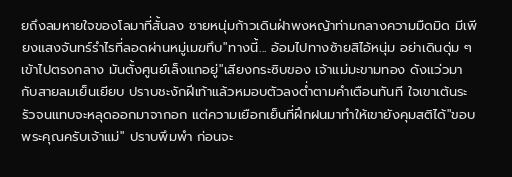ยถึงลมหายใจของโลมาที่สั้นลง ชายหนุ่มก้าวเดินฝ่าพงหญ้าท่ามกลางความมืดมิด มีเพียงแสงจันทร์รำไรที่ลอดผ่านหมู่เมฆทึบ"ทางนี้... อ้อมไปทางซ้ายสิไอ้หนุ่ม อย่าเดินดุ่ม ๆ เข้าไปตรงกลาง มันตั้งศูนย์เล็งแกอยู่"เสียงกระซิบของ เจ้าแม่มะขามทอง ดังแว่วมากับสายลมเย็นเยียบ ปราบชะงักฝีเท้าแล้วหมอบตัวลงต่ำตามคำเตือนทันที ใจเขาเต้นระรัวจนแทบจะหลุดออกมาจากอก แต่ความเยือกเย็นที่ฝึกฝนมาทำให้เขายังคุมสติได้"ขอบพระคุณครับเจ้าแม่" ปราบพึมพำ ก่อนจะ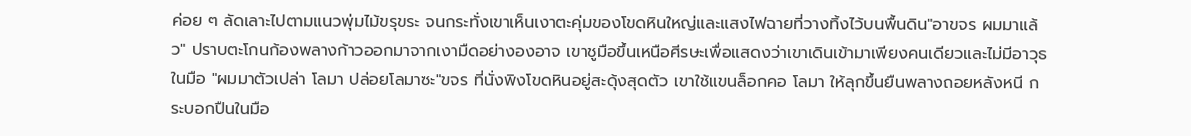ค่อย ๆ ลัดเลาะไปตามแนวพุ่มไม้ขรุขระ จนกระทั่งเขาเห็นเงาตะคุ่มของโขดหินใหญ่และแสงไฟฉายที่วางทิ้งไว้บนพื้นดิน"อาขจร ผมมาแล้ว" ปราบตะโกนก้องพลางก้าวออกมาจากเงามืดอย่างองอาจ เขาชูมือขึ้นเหนือศีรษะเพื่อแสดงว่าเขาเดินเข้ามาเพียงคนเดียวและไม่มีอาวุธในมือ "ผมมาตัวเปล่า โลมา ปล่อยโลมาซะ"ขจร ที่นั่งพิงโขดหินอยู่สะดุ้งสุดตัว เขาใช้แขนล็อกคอ โลมา ให้ลุกขึ้นยืนพลางถอยหลังหนี กระบอกปืนในมือ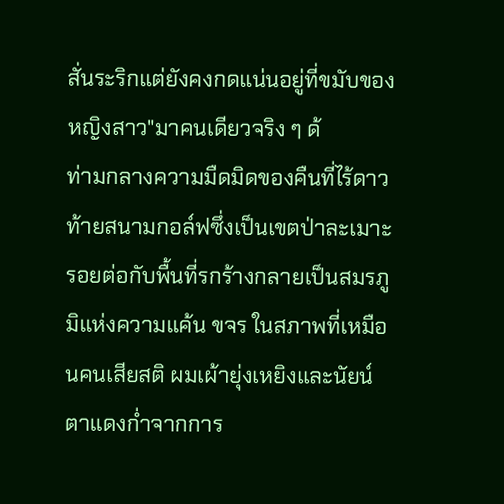สั่นระริกแต่ยังคงกดแน่นอยู่ที่ขมับของหญิงสาว"มาคนเดียวจริง ๆ ด้
ท่ามกลางความมืดมิดของคืนที่ไร้ดาว ท้ายสนามกอล์ฟซึ่งเป็นเขตป่าละเมาะรอยต่อกับพื้นที่รกร้างกลายเป็นสมรภูมิแห่งความแค้น ขจร ในสภาพที่เหมือนคนเสียสติ ผมเผ้ายุ่งเหยิงและนัยน์ตาแดงก่ำจากการ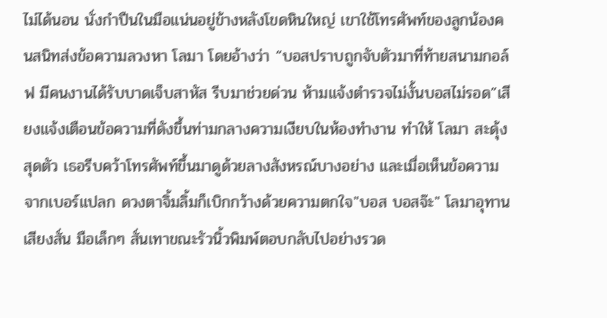ไม่ได้นอน นั่งกำปืนในมือแน่นอยู่ข้างหลังโขดหินใหญ่ เขาใช้โทรศัพท์ของลูกน้องคนสนิทส่งข้อความลวงหา โลมา โดยอ้างว่า “บอสปราบถูกจับตัวมาที่ท้ายสนามกอล์ฟ มีคนงานได้รับบาดเจ็บสาหัส รีบมาช่วยด่วน ห้ามแจ้งตำรวจไม่งั้นบอสไม่รอด”เสียงแจ้งเตือนข้อความที่ดังขึ้นท่ามกลางความเงียบในห้องทำงาน ทำให้ โลมา สะดุ้งสุดตัว เธอรีบคว้าโทรศัพท์ขึ้นมาดูด้วยลางสังหรณ์บางอย่าง และเมื่อเห็นข้อความจากเบอร์แปลก ดวงตาจิ้มลิ้มก็เบิกกว้างด้วยความตกใจ"บอส บอสจ๊ะ" โลมาอุทานเสียงสั่น มือเล็กๆ สั่นเทาขณะรัวนิ้วพิมพ์ตอบกลับไปอย่างรวด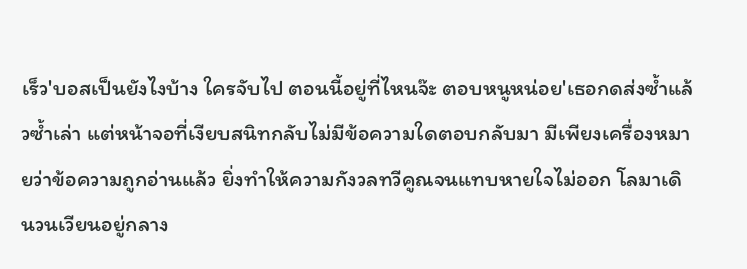เร็ว'บอสเป็นยังไงบ้าง ใครจับไป ตอนนี้อยู่ที่ไหนจ๊ะ ตอบหนูหน่อย'เธอกดส่งซ้ำแล้วซ้ำเล่า แต่หน้าจอที่เงียบสนิทกลับไม่มีข้อความใดตอบกลับมา มีเพียงเครื่องหมายว่าข้อความถูกอ่านแล้ว ยิ่งทำให้ความกังวลทวีคูณจนแทบหายใจไม่ออก โลมาเดินวนเวียนอยู่กลาง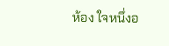ห้อง ใจหนึ่งอ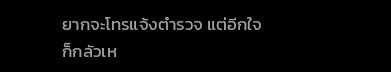ยากจะโทรแจ้งตำรวจ แต่อีกใจก็กลัวเห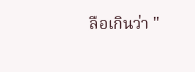ลือเกินว่า "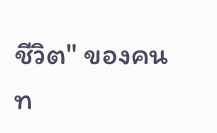ชีวิต" ของคนท